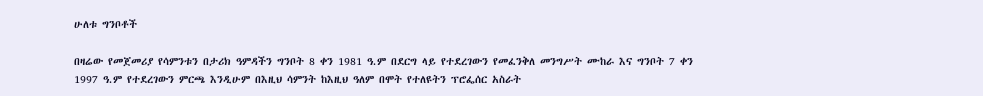ሁለቱ ግንቦቶች

በዛሬው የመጀመሪያ የሳምንቱን በታሪክ ዓምዳችን ግንቦት 8 ቀን 1981 ዓ.ም በደርግ ላይ የተደረገውን የመፈንቅለ መንግሥት ሙከራ እና ግንቦት 7 ቀን 1997 ዓ.ም የተደረገውን ምርጫ እንዲሁም በእዚህ ሳምንት ከእዚህ ዓለም በሞት የተለዩትን ፕሮፌሰር አስራት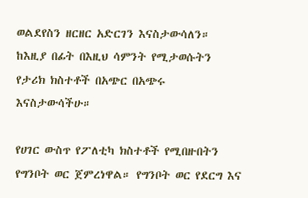ወልደየስን ዘርዘር አድርገን እናስታውሳለን። ከእዚያ በፊት በእዚህ ሳምንት የሚታወሱትን የታሪክ ክስተቶች በአጭር በአጭሩ እናስታውሳችሁ።

የሀገር ውስጥ የፖለቲካ ክስተቶች የሚበዙበትን የግንቦት ወር ጀምረነዋል። የግንቦት ወር የደርግ እና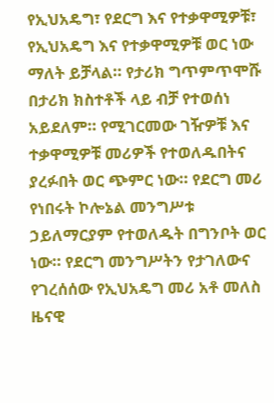የኢህአዴግ፣ የደርግ እና የተቃዋሚዎቹ፣ የኢህአዴግ እና የተቃዋሚዎቹ ወር ነው ማለት ይቻላል። የታሪክ ግጥምጥሞሹ በታሪክ ክስተቶች ላይ ብቻ የተወሰነ አይደለም። የሚገርመው ገዥዎቹ እና ተቃዋሚዎቹ መሪዎች የተወለዱበትና ያረፉበት ወር ጭምር ነው። የደርግ መሪ የነበሩት ኮሎኔል መንግሥቱ ኃይለማርያም የተወለዱት በግንቦት ወር ነው። የደርግ መንግሥትን የታገለውና የገረሰሰው የኢህአዴግ መሪ አቶ መለስ ዜናዊ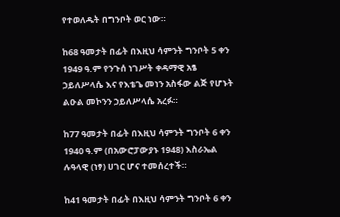የተወለዱት በግንቦት ወር ነው።

ከ68 ዓመታት በፊት በእዚህ ሳምንት ግንቦት 5 ቀን 1949 ዓ.ም የንጉሰ ነገሥት ቀዳማዊ አፄ ኃይለሥላሴ እና የእቴጌ መነን አስፋው ልጅ የሆኑት ልዑል መኮንን ኃይለሥላሴ አረፉ።

ከ77 ዓመታት በፊት በእዚህ ሳምንት ግንቦት 6 ቀን 1940 ዓ.ም (በአውሮፓውያኑ 1948) እስራኤል ሉዓላዊ (ነፃ) ሀገር ሆና ተመሰረተች።

ከ41 ዓመታት በፊት በእዚህ ሳምንት ግንቦት 6 ቀን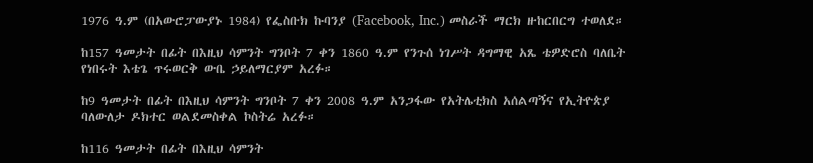1976 ዓ.ም (በአውሮፓውያኑ 1984) የፌስቡክ ኩባንያ (Facebook, Inc.) መስራች ማርክ ዙከርበርግ ተወለደ።

ከ157 ዓመታት በፊት በእዚህ ሳምንት ግንቦት 7 ቀን 1860 ዓ.ም የንጉሰ ነገሥት ዳግማዊ አጼ ቴዎድሮስ ባለቤት የነበሩት እቴጌ ጥሩወርቅ ውቤ ኃይለማርያም አረፉ።

ከ9 ዓመታት በፊት በእዚህ ሳምንት ግንቦት 7 ቀን 2008 ዓ.ም አንጋፋው የአትሌቲክስ አሰልጣኝና የኢትዮጵያ ባለውለታ ዶክተር ወልደመስቀል ኮስትሬ አረፉ።

ከ116 ዓመታት በፊት በእዚህ ሳምንት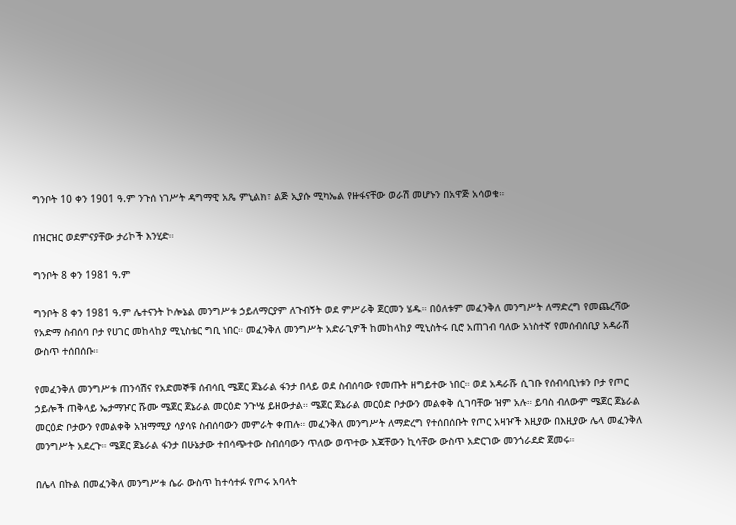ግንቦት 10 ቀን 1901 ዓ.ም ንጉሰ ነገሥት ዳግማዊ አጼ ምኒልክ፣ ልጅ ኢያሱ ሚካኤል የዙፋናቸው ወራሽ መሆኑን በአዋጅ አሳወቁ።

በዝርዝር ወደምናያቸው ታሪኮች እንሂድ።

ግንቦት 8 ቀን 1981 ዓ.ም

ግንቦት 8 ቀን 1981 ዓ.ም ሌተናንት ኮሎኔል መንግሥቱ ኃይለማርያም ለጉብኝት ወደ ምሥራቅ ጀርመን ሄዱ። በዕለቱም መፈንቅለ መንግሥት ለማድረግ የመጨረሻው የአድማ ስብሰባ ቦታ የሀገር መከላከያ ሚኒስቴር ግቢ ነበር። መፈንቅለ መንግሥት አድራጊዎች ከመከላከያ ሚኒስትሩ ቢሮ አጠገብ ባለው አነስተኛ የመሰብሰቢያ አዳራሽ ውስጥ ተሰበሰቡ።

የመፈንቅለ መንግሥቱ ጠንሳሽና የአድመኞቹ ሰብሳቢ ሜጀር ጀኔራል ፋንታ በላይ ወደ ስብሰባው የመጡት ዘግይተው ነበር። ወደ አዳራሹ ሲገቡ የሰብሳቢነቱን ቦታ የጦር ኃይሎች ጠቅላይ ኤታማዦር ሹሙ ሜጀር ጀኔራል መርዕድ ንጉሤ ይዘውታል። ሜጀር ጀኔራል መርዕድ ቦታውን መልቀቅ ሲገባቸው ዝም አሉ። ይባስ ብለውም ሜጀር ጀኔራል መርዕድ ቦታውን የመልቀቅ አዝማሚያ ሳያሳዩ ስብሰባውን መምራት ቀጠሉ። መፈንቅለ መንግሥት ለማድረግ የተሰበሰቡት የጦር አዛዦች እዚያው በእዚያው ሌላ መፈንቅለ መንግሥት አደረጉ። ሜጀር ጀኔራል ፋንታ በሁኔታው ተበሳጭተው ስብሰባውን ጥለው ወጥተው እጃቸውን ኪሳቸው ውስጥ አድርገው መንጎራደድ ጀመሩ።

በሌላ በኩል በመፈንቅለ መንግሥቱ ሴራ ውስጥ ከተሳተፉ የጦሩ አባላት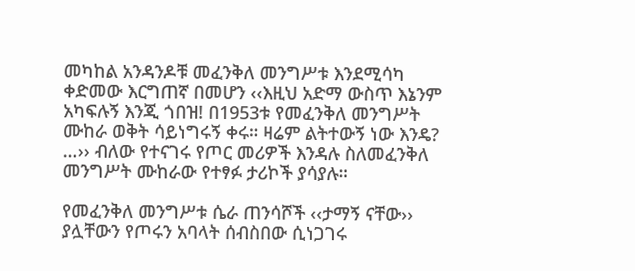መካከል አንዳንዶቹ መፈንቅለ መንግሥቱ እንደሚሳካ ቀድመው እርግጠኛ በመሆን ‹‹እዚህ አድማ ውስጥ እኔንም አካፍሉኝ እንጂ ጎበዝ! በ1953ቱ የመፈንቅለ መንግሥት ሙከራ ወቅት ሳይነግሩኝ ቀሩ። ዛሬም ልትተውኝ ነው እንዴ? …›› ብለው የተናገሩ የጦር መሪዎች እንዳሉ ስለመፈንቅለ መንግሥት ሙከራው የተፃፉ ታሪኮች ያሳያሉ።

የመፈንቅለ መንግሥቱ ሴራ ጠንሳሾች ‹‹ታማኝ ናቸው›› ያሏቸውን የጦሩን አባላት ሰብስበው ሲነጋገሩ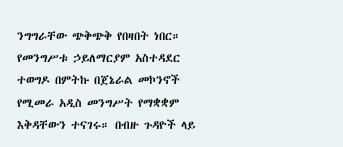ንግግራቸው ጭቅጭቅ የበዛበት ነበር። የመንግሥቱ ኃይለማርያም አስተዳደር ተወግዶ በምትኩ በጀኔራል መኮንኖች የሚመራ አዲስ መንግሥት የማቋቋም እቅዳቸውን ተናገሩ። በብዙ ጉዳዮች ላይ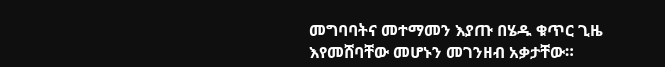መግባባትና መተማመን እያጡ በሄዱ ቁጥር ጊዜ እየመሸባቸው መሆኑን መገንዘብ አቃታቸው።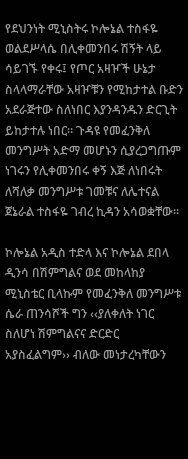የደህንነት ሚኒስትሩ ኮሎኔል ተስፋዬ ወልደሥላሴ በሊቀመንበሩ ሽኝት ላይ ሳይገኙ የቀሩ፤ የጦር አዛዦች ሁኔታ ስላላማራቸው አዛዦቹን የሚከታተል ቡድን አደራጅተው ስለነበር እያንዳንዱን ድርጊት ይከታተሉ ነበር። ጉዳዩ የመፈንቅለ መንግሥት አድማ መሆኑን ሲያረጋግጡም ነገሩን የሊቀመንበሩ ቀኝ እጅ ለነበሩት ለሻለቃ መንግሥቱ ገመቹና ለሌተናል ጀኔራል ተስፋዬ ገብረ ኪዳን አሳወቋቸው።

ኮሎኔል አዲስ ተድላ እና ኮሎኔል ደበላ ዲንሳ በሽምግልና ወደ መከላከያ ሚኒስቴር ቢላኩም የመፈንቅለ መንግሥቱ ሴራ ጠንሳሾች ግን ‹‹ያለቀለት ነገር ስለሆነ ሽምግልናና ድርድር አያስፈልግም›› ብለው መነታረካቸውን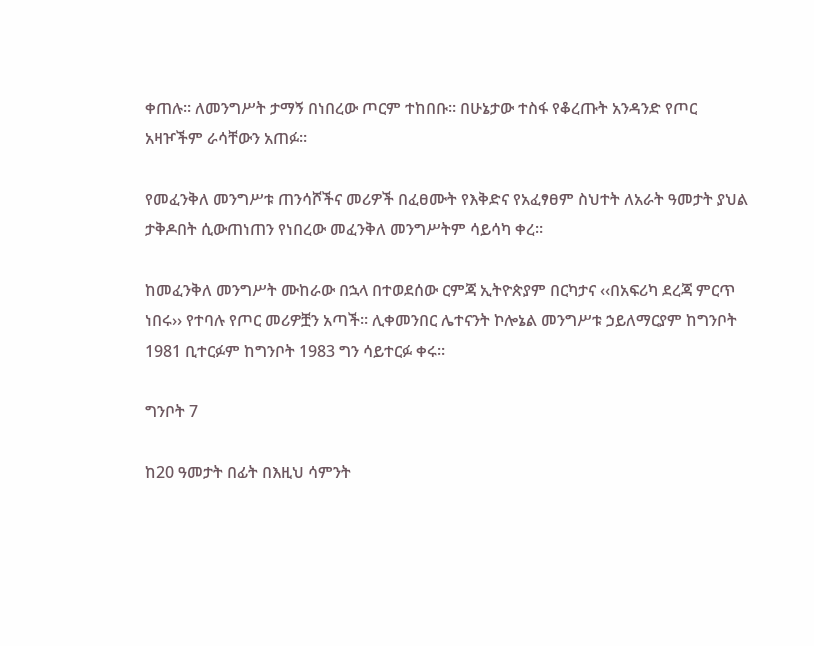ቀጠሉ። ለመንግሥት ታማኝ በነበረው ጦርም ተከበቡ። በሁኔታው ተስፋ የቆረጡት አንዳንድ የጦር አዛዦችም ራሳቸውን አጠፉ።

የመፈንቅለ መንግሥቱ ጠንሳሾችና መሪዎች በፈፀሙት የእቅድና የአፈፃፀም ስህተት ለአራት ዓመታት ያህል ታቅዶበት ሲውጠነጠን የነበረው መፈንቅለ መንግሥትም ሳይሳካ ቀረ።

ከመፈንቅለ መንግሥት ሙከራው በኋላ በተወደሰው ርምጃ ኢትዮጵያም በርካታና ‹‹በአፍሪካ ደረጃ ምርጥ ነበሩ›› የተባሉ የጦር መሪዎቿን አጣች። ሊቀመንበር ሌተናንት ኮሎኔል መንግሥቱ ኃይለማርያም ከግንቦት 1981 ቢተርፉም ከግንቦት 1983 ግን ሳይተርፉ ቀሩ።

ግንቦት 7

ከ20 ዓመታት በፊት በእዚህ ሳምንት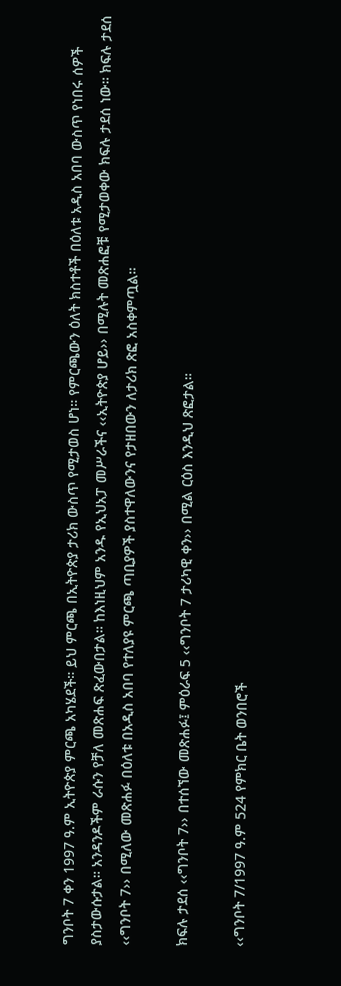ግንቦት 7 ቀን 1997 ዓ.ም ኢትዮጵያ ምርጫ አካሄደች። ይህ ምርጫ በኢትዮጵያ ታሪክ ውስጥ የሚታወስ ሆነ። የምርጫውን ዕለት ክስተቶች በዕለቱ አዲስ አበባ ውስጥ የነበሩ ሰዎች ያስታውሱታል። አንዳንዶችም ራሱን የቻለ መጽሐፍ ጽፈውበታል። ከእነዚህም አንዱ የኢህአፓ መሥራችና ‹‹ኢትዮጵያ ሆይ›› በሚሉት መጽሐፎቹ የሚታወቀው ክፍሉ ታደሰ ነው። ክፍሉ ታደሰ ‹‹ግንቦት 7›› በሚለው መጽሐፉ በዕለቱ በአዲስ አበባ የተለያዩ ምርጫ ጣቢያዎች ያስተዋለውንና የታዘበውን ለታሪክ ጽፎ አስቀምጧል።

ክፍሉ ታደሰ ‹‹ግንቦት 7›› በተሰኘው መጽሐፉ፤ ምዕራፍ 5 ‹‹ግንቦት 7 ታሪካዊ ቀን›› በሚል ርዕስ እንዲህ ጽፎታል።

‹‹ግንቦት 7/1997 ዓ.ም 524 የምክር ቤት ወንበሮች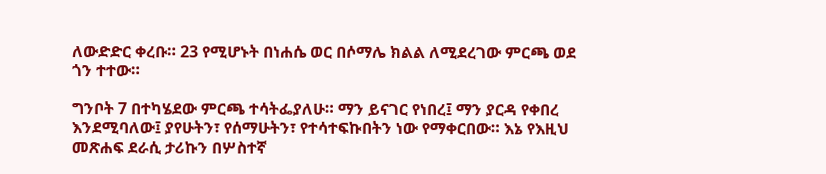ለውድድር ቀረቡ። 23 የሚሆኑት በነሐሴ ወር በሶማሌ ክልል ለሚደረገው ምርጫ ወደ ጎን ተተው።

ግንቦት 7 በተካሄደው ምርጫ ተሳትፌያለሁ። ማን ይናገር የነበረ፤ ማን ያርዳ የቀበረ እንደሚባለው፤ ያየሁትን፣ የሰማሁትን፣ የተሳተፍኩበትን ነው የማቀርበው። እኔ የእዚህ መጽሐፍ ደራሲ ታሪኩን በሦስተኛ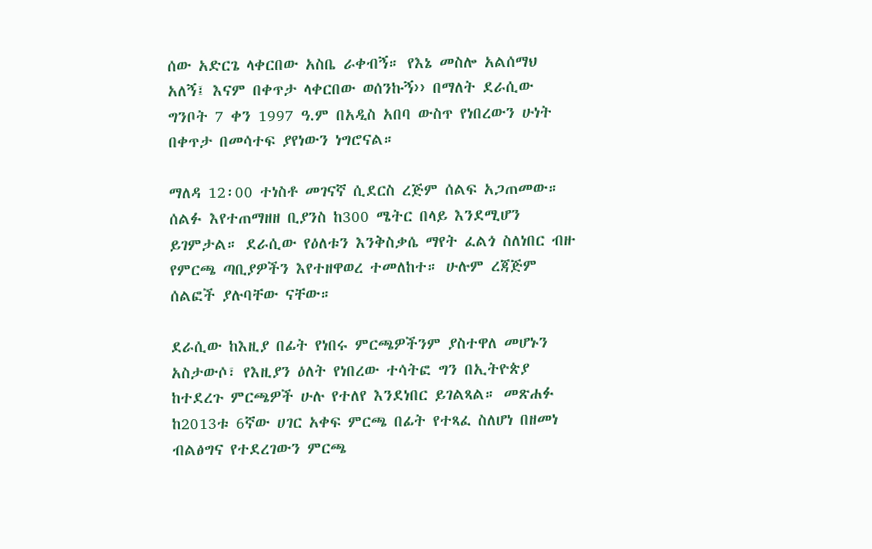ሰው አድርጌ ላቀርበው አስቤ ራቀብኝ። የእኔ መስሎ አልሰማህ አለኝ፤ እናም በቀጥታ ላቀርበው ወሰንኩኝ›› በማለት ደራሲው ግንቦት 7 ቀን 1997 ዓ.ም በአዲስ አበባ ውስጥ የነበረውን ሁነት በቀጥታ በመሳተፍ ያየነውን ነግሮናል።

ማለዳ 12፡00 ተነስቶ መገናኛ ሲደርስ ረጅም ሰልፍ አጋጠመው። ሰልፉ እየተጠማዘዘ ቢያንስ ከ300 ሜትር በላይ እንደሚሆን ይገምታል። ደራሲው የዕለቱን እንቅስቃሴ ማየት ፈልጎ ስለነበር ብዙ የምርጫ ጣቢያዎችን እየተዘዋወረ ተመለከተ። ሁሉም ረጃጅም ሰልፎች ያሉባቸው ናቸው።

ደራሲው ከእዚያ በፊት የነበሩ ምርጫዎችንም ያስተዋለ መሆኑን አስታውሶ፣ የእዚያን ዕለት የነበረው ተሳትፎ ግን በኢትዮጵያ ከተደረጉ ምርጫዎች ሁሉ የተለየ እንደነበር ይገልጻል። መጽሐፉ ከ2013ቱ 6ኛው ሀገር አቀፍ ምርጫ በፊት የተጻፈ ስለሆነ በዘመነ ብልፅግና የተደረገውን ምርጫ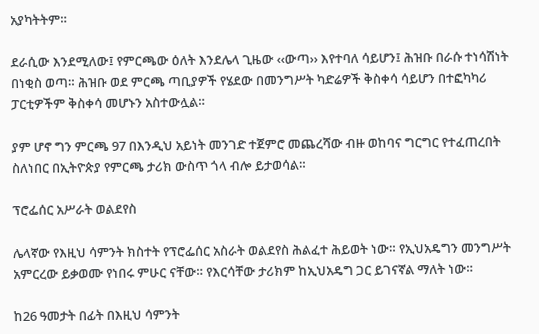አያካትትም።

ደራሲው እንደሚለው፤ የምርጫው ዕለት እንደሌላ ጊዜው ‹‹ውጣ›› እየተባለ ሳይሆን፤ ሕዝቡ በራሱ ተነሳሽነት በነቂስ ወጣ። ሕዝቡ ወደ ምርጫ ጣቢያዎች የሄደው በመንግሥት ካድሬዎች ቅስቀሳ ሳይሆን በተፎካካሪ ፓርቲዎችም ቅስቀሳ መሆኑን አስተውሏል።

ያም ሆኖ ግን ምርጫ 97 በእንዲህ አይነት መንገድ ተጀምሮ መጨረሻው ብዙ ወከባና ግርግር የተፈጠረበት ስለነበር በኢትዮጵያ የምርጫ ታሪክ ውስጥ ጎላ ብሎ ይታወሳል።

ፕሮፌሰር አሥራት ወልደየስ

ሌላኛው የእዚህ ሳምንት ክስተት የፕሮፌሰር አስራት ወልደየስ ሕልፈተ ሕይወት ነው። የኢህአዴግን መንግሥት አምርረው ይቃወሙ የነበሩ ምሁር ናቸው። የእርሳቸው ታሪክም ከኢህአዴግ ጋር ይገናኛል ማለት ነው።

ከ26 ዓመታት በፊት በእዚህ ሳምንት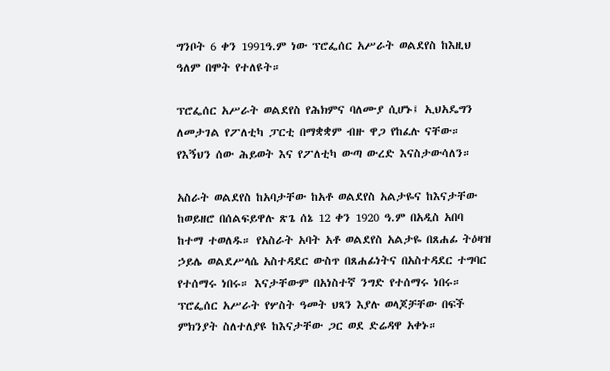ግንቦት 6 ቀን 1991ዓ.ም ነው ፕሮፌሰር አሥራት ወልደየስ ከእዚህ ዓለም በሞት የተለዩት።

ፕሮፌሰር አሥራት ወልደየስ የሕክምና ባለሙያ ሲሆኑ፤ ኢህአዴግን ለመታገል የፖለቲካ ፓርቲ በማቋቋም ብዙ ዋጋ የከፈሉ ናቸው። የእኝህን ሰው ሕይወት እና የፖለቲካ ውጣ ውረድ እናስታውሳለን።

አስራት ወልደየስ ከአባታቸው ከአቶ ወልደየስ አልታዬና ከእናታቸው ከወይዘሮ በሰልፍይዋሉ ጽጌ ሰኔ 12 ቀን 1920 ዓ.ም በአዲስ አበባ ከተማ ተወለዱ። የአስራት አባት አቶ ወልደየስ አልታዬ በጸሐፊ ትዕዛዝ ኃይሌ ወልደሥላሴ አስተዳደር ውስጥ በጸሐፊነትና በአስተዳደር ተግባር የተሰማሩ ነበሩ። እናታቸውም በአነስተኛ ንግድ የተሰማሩ ነበሩ። ፕሮፌሰር አሥራት የሦስት ዓመት ህጻን እያሉ ወላጆቻቸው በፍች ምክንያት ስለተለያዩ ከእናታቸው ጋር ወደ ድሬዳዋ አቀኑ።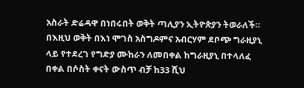አስራት ድሬዳዋ በነበሩበት ወቅት ጣሊያን ኢትዮጵያን ትወራለች። በእዚህ ወቅት በእነ ሞገስ አስግዶምና አብርሃም ደቦጭ ግራዚያኒ ላይ የተደረገ የግድያ ሙከራን ለመበቀል ከግራዚያኒ በተላለፈ በቀል በሶስት ቀናት ውስጥ ብቻ ከ33 ሺህ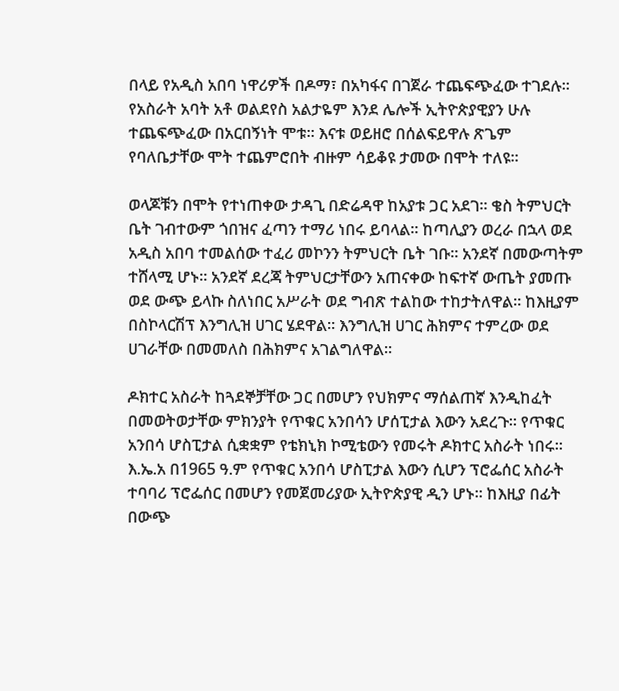በላይ የአዲስ አበባ ነዋሪዎች በዶማ፣ በአካፋና በገጀራ ተጨፍጭፈው ተገደሉ። የአስራት አባት አቶ ወልደየስ አልታዬም እንደ ሌሎች ኢትዮጵያዊያን ሁሉ ተጨፍጭፈው በአርበኝነት ሞቱ። እናቱ ወይዘሮ በሰልፍይዋሉ ጽጌም የባለቤታቸው ሞት ተጨምሮበት ብዙም ሳይቆዩ ታመው በሞት ተለዩ።

ወላጆቹን በሞት የተነጠቀው ታዳጊ በድሬዳዋ ከአያቱ ጋር አደገ። ቄስ ትምህርት ቤት ገብተውም ጎበዝና ፈጣን ተማሪ ነበሩ ይባላል። ከጣሊያን ወረራ በኋላ ወደ አዲስ አበባ ተመልሰው ተፈሪ መኮንን ትምህርት ቤት ገቡ። አንደኛ በመውጣትም ተሸላሚ ሆኑ። አንደኛ ደረጃ ትምህርታቸውን አጠናቀው ከፍተኛ ውጤት ያመጡ ወደ ውጭ ይላኩ ስለነበር አሥራት ወደ ግብጽ ተልከው ተከታትለዋል። ከእዚያም በስኮላርሽፕ እንግሊዝ ሀገር ሄደዋል። እንግሊዝ ሀገር ሕክምና ተምረው ወደ ሀገራቸው በመመለስ በሕክምና አገልግለዋል።

ዶክተር አስራት ከጓደኞቻቸው ጋር በመሆን የህክምና ማሰልጠኛ እንዲከፈት በመወትወታቸው ምክንያት የጥቁር አንበሳን ሆሰፒታል እውን አደረጉ። የጥቁር አንበሳ ሆስፒታል ሲቋቋም የቴክኒክ ኮሚቴውን የመሩት ዶክተር አስራት ነበሩ። እ.ኤ.አ በ1965 ዓ.ም የጥቁር አንበሳ ሆስፒታል እውን ሲሆን ፕሮፌሰር አስራት ተባባሪ ፕሮፌሰር በመሆን የመጀመሪያው ኢትዮጵያዊ ዲን ሆኑ። ከእዚያ በፊት በውጭ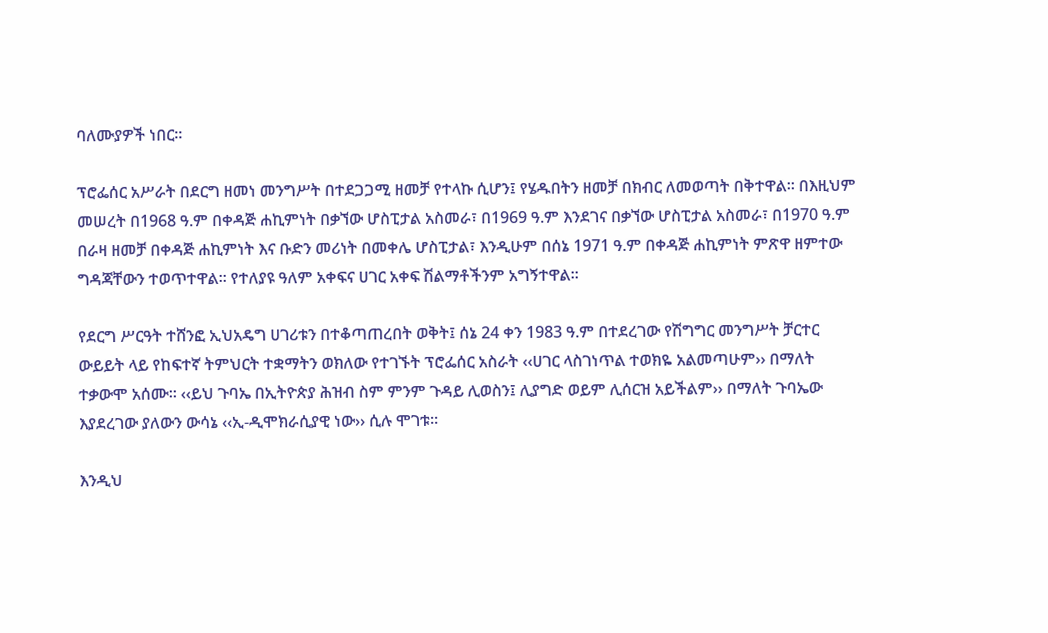ባለሙያዎች ነበር።

ፕሮፌሰር አሥራት በደርግ ዘመነ መንግሥት በተደጋጋሚ ዘመቻ የተላኩ ሲሆን፤ የሄዱበትን ዘመቻ በክብር ለመወጣት በቅተዋል። በእዚህም መሠረት በ1968 ዓ.ም በቀዳጅ ሐኪምነት በቃኘው ሆስፒታል አስመራ፣ በ1969 ዓ.ም እንደገና በቃኘው ሆስፒታል አስመራ፣ በ1970 ዓ.ም በራዛ ዘመቻ በቀዳጅ ሐኪምነት እና ቡድን መሪነት በመቀሌ ሆስፒታል፣ እንዲሁም በሰኔ 1971 ዓ.ም በቀዳጅ ሐኪምነት ምጽዋ ዘምተው ግዳጃቸውን ተወጥተዋል። የተለያዩ ዓለም አቀፍና ሀገር አቀፍ ሽልማቶችንም አግኝተዋል።

የደርግ ሥርዓት ተሸንፎ ኢህአዴግ ሀገሪቱን በተቆጣጠረበት ወቅት፤ ሰኔ 24 ቀን 1983 ዓ.ም በተደረገው የሽግግር መንግሥት ቻርተር ውይይት ላይ የከፍተኛ ትምህርት ተቋማትን ወክለው የተገኙት ፕሮፌሰር አስራት ‹‹ሀገር ላስገነጥል ተወክዬ አልመጣሁም›› በማለት ተቃውሞ አሰሙ። ‹‹ይህ ጉባኤ በኢትዮጵያ ሕዝብ ስም ምንም ጉዳይ ሊወስን፤ ሊያግድ ወይም ሊሰርዝ አይችልም›› በማለት ጉባኤው እያደረገው ያለውን ውሳኔ ‹‹ኢ-ዲሞክራሲያዊ ነው›› ሲሉ ሞገቱ።

እንዲህ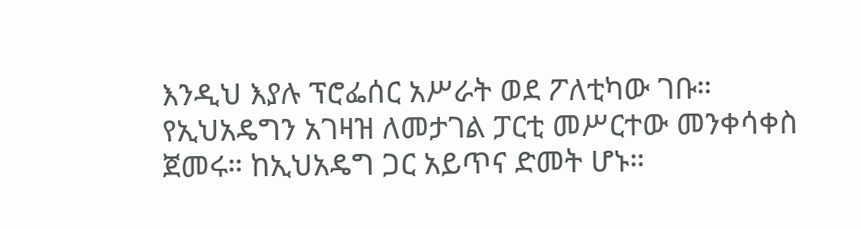እንዲህ እያሉ ፕሮፌሰር አሥራት ወደ ፖለቲካው ገቡ። የኢህአዴግን አገዛዝ ለመታገል ፓርቲ መሥርተው መንቀሳቀስ ጀመሩ። ከኢህአዴግ ጋር አይጥና ድመት ሆኑ።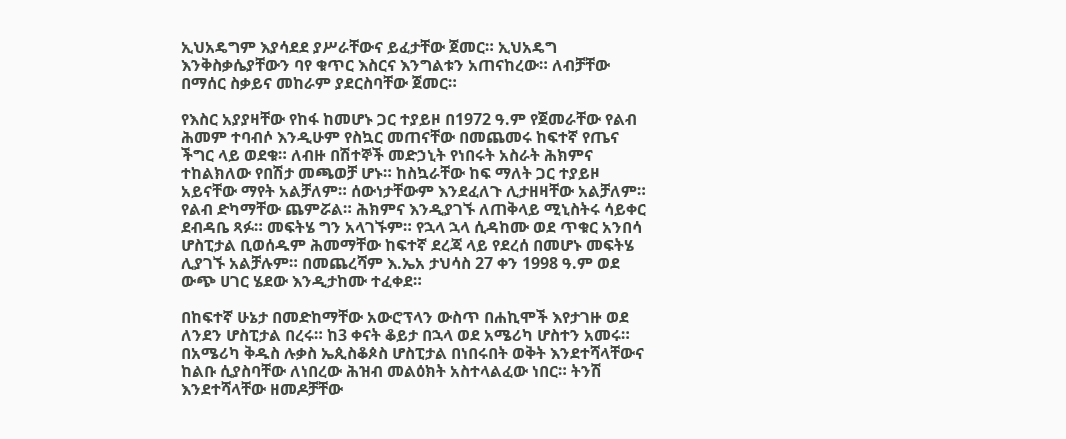ኢህአዴግም እያሳደደ ያሥራቸውና ይፈታቸው ጀመር። ኢህአዴግ እንቅስቃሴያቸውን ባየ ቁጥር እስርና እንግልቱን አጠናከረው። ለብቻቸው በማሰር ስቃይና መከራም ያደርስባቸው ጀመር።

የእስር አያያዛቸው የከፋ ከመሆኑ ጋር ተያይዞ በ1972 ዓ.ም የጀመራቸው የልብ ሕመም ተባብሶ እንዲሁም የስኳር መጠናቸው በመጨመሩ ከፍተኛ የጤና ችግር ላይ ወደቁ። ለብዙ በሽተኞች መድኃኒት የነበሩት አስራት ሕክምና ተከልክለው የበሽታ መጫወቻ ሆኑ። ከስኳራቸው ከፍ ማለት ጋር ተያይዞ አይናቸው ማየት አልቻለም። ሰውነታቸውም እንደፈለጉ ሊታዘዛቸው አልቻለም። የልብ ድካማቸው ጨምሯል። ሕክምና እንዲያገኙ ለጠቅላይ ሚኒስትሩ ሳይቀር ደብዳቤ ጻፉ። መፍትሄ ግን አላገኙም። የኋላ ኋላ ሲዳከሙ ወደ ጥቁር አንበሳ ሆስፒታል ቢወሰዱም ሕመማቸው ከፍተኛ ደረጃ ላይ የደረሰ በመሆኑ መፍትሄ ሊያገኙ አልቻሉም። በመጨረሻም እ.ኤአ ታህሳስ 27 ቀን 1998 ዓ.ም ወደ ውጭ ሀገር ሄደው እንዲታከሙ ተፈቀደ።

በከፍተኛ ሁኔታ በመድከማቸው አውሮፕላን ውስጥ በሐኪሞች እየታገዙ ወደ ለንደን ሆስፒታል በረሩ። ከ3 ቀናት ቆይታ በኋላ ወደ አሜሪካ ሆስተን አመሩ። በአሜሪካ ቅዱስ ሉቃስ ኤጲስቆጶስ ሆስፒታል በነበሩበት ወቅት እንደተሻላቸውና ከልቡ ሲያስባቸው ለነበረው ሕዝብ መልዕክት አስተላልፈው ነበር። ትንሽ እንደተሻላቸው ዘመዶቻቸው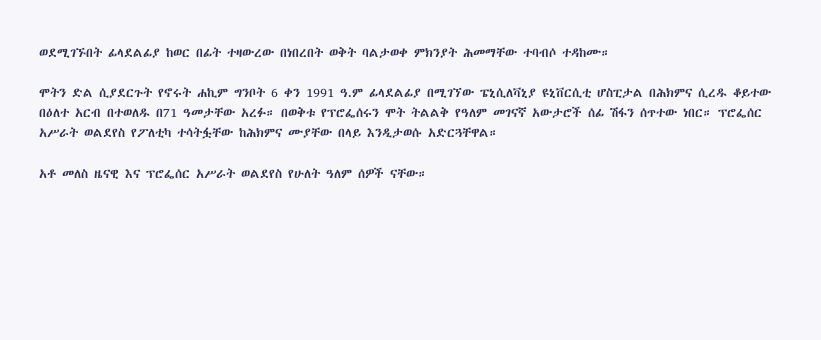ወደሚገኙበት ፊላደልፊያ ከወር በፊት ተዛውረው በነበረበት ወቅት ባልታወቀ ምክንያት ሕመማቸው ተባብሶ ተዳከሙ።

ሞትን ድል ሲያደርጉት የኖሩት ሐኪም ግንቦት 6 ቀን 1991 ዓ.ም ፊላደልፊያ በሚገኘው ፔኒሲለቫኒያ ዩኒቨርሲቲ ሆስፒታል በሕክምና ሲረዱ ቆይተው በዕለተ አርብ በተወለዱ በ71 ዓመታቸው አረፉ። በወቅቱ የፕሮፌሰሩን ሞት ትልልቅ የዓለም መገናኛ አውታሮች ሰፊ ሽፋን ሰጥተው ነበር። ፕሮፌሰር አሥራት ወልደየስ የፖለቲካ ተሳትፏቸው ከሕክምና ሙያቸው በላይ እንዲታወሱ አድርጓቸዋል።

አቶ መለስ ዜናዊ እና ፕሮፌሰር አሥራት ወልደየስ የሁለት ዓለም ሰዎች ናቸው።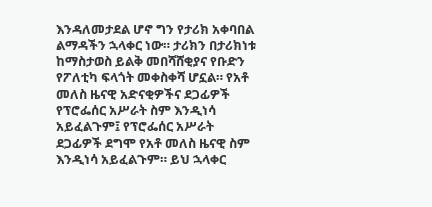እንዳለመታደል ሆኖ ግን የታሪክ አቀባበል ልማዳችን ኋላቀር ነው። ታሪክን በታሪክነቱ ከማስታወስ ይልቅ መበሻሸቂያና የቡድን የፖለቲካ ፍላጎት መቀስቀሻ ሆኗል። የአቶ መለስ ዜናዊ አድናቂዎችና ደጋፊዎች የፕሮፌሰር አሥራት ስም እንዲነሳ አይፈልጉም፤ የፕሮፌሰር አሥራት ደጋፊዎች ደግሞ የአቶ መለስ ዜናዊ ስም እንዲነሳ አይፈልጉም። ይህ ኋላቀር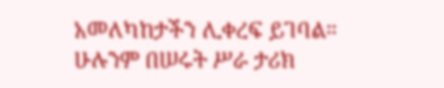አመለካከታችን ሊቀረፍ ይገባል። ሁሉንም በሠሩት ሥራ ታሪክ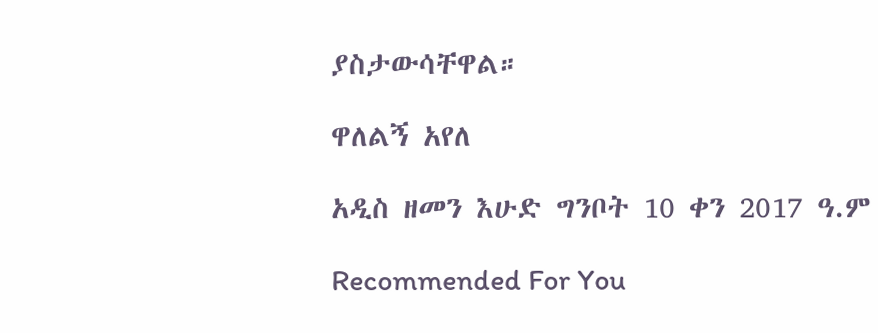ያስታውሳቸዋል።

ዋለልኝ አየለ

አዲስ ዘመን እሁድ ግንቦት 10 ቀን 2017 ዓ.ም

Recommended For You